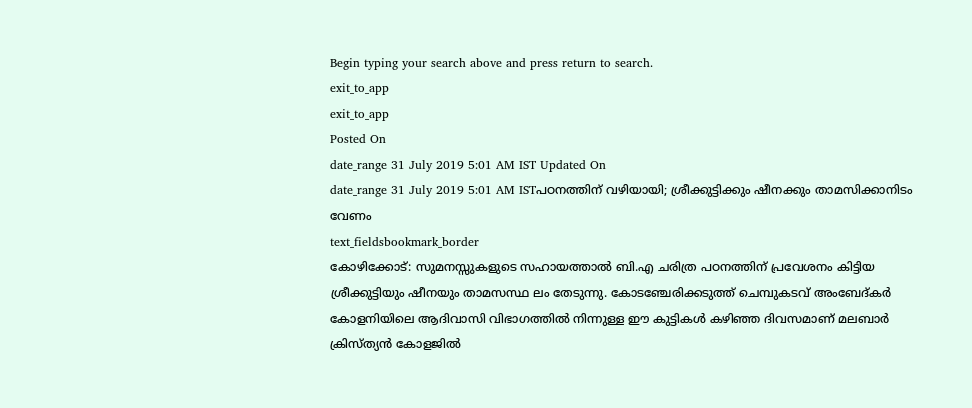Begin typing your search above and press return to search.
exit_to_app
exit_to_app
Posted On
date_range 31 July 2019 5:01 AM IST Updated On
date_range 31 July 2019 5:01 AM ISTപഠനത്തിന് വഴിയായി; ശ്രീക്കുട്ടിക്കും ഷീനക്കും താമസിക്കാനിടം വേണം
text_fieldsbookmark_border
കോഴിക്കോട്: സുമനസ്സുകളുടെ സഹായത്താൽ ബി.എ ചരിത്ര പഠനത്തിന് പ്രവേശനം കിട്ടിയ ശ്രീക്കുട്ടിയും ഷീനയും താമസസ്ഥ ലം തേടുന്നു. കോടഞ്ചേരിക്കടുത്ത് ചെമ്പുകടവ് അംബേദ്കർ കോളനിയിലെ ആദിവാസി വിഭാഗത്തിൽ നിന്നുള്ള ഈ കുട്ടികൾ കഴിഞ്ഞ ദിവസമാണ് മലബാർ ക്രിസ്ത്യൻ കോളജിൽ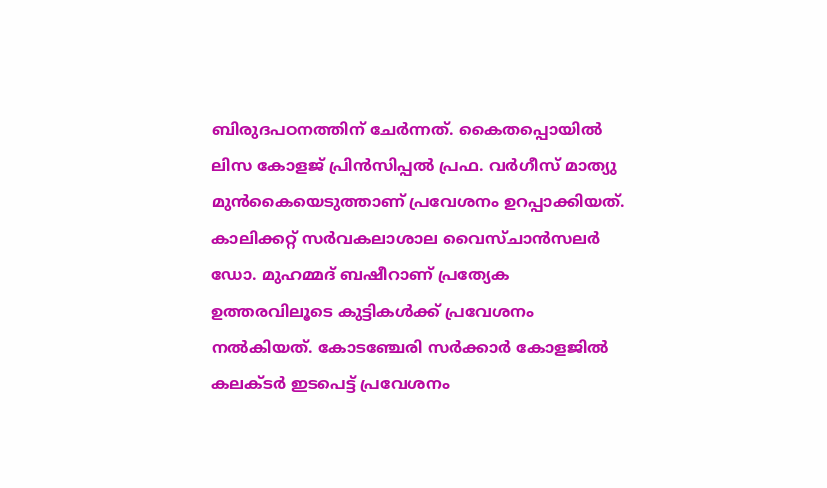ബിരുദപഠനത്തിന് ചേർന്നത്. കൈതപ്പൊയിൽ ലിസ കോളജ് പ്രിൻസിപ്പൽ പ്രഫ. വർഗീസ് മാത്യു മുൻകൈയെടുത്താണ് പ്രവേശനം ഉറപ്പാക്കിയത്. കാലിക്കറ്റ് സർവകലാശാല വൈസ്ചാൻസലർ ഡോ. മുഹമ്മദ് ബഷീറാണ് പ്രത്യേക ഉത്തരവിലൂടെ കുട്ടികൾക്ക് പ്രവേശനം നൽകിയത്. കോടഞ്ചേരി സർക്കാർ കോളജിൽ കലക്ടർ ഇടപെട്ട് പ്രവേശനം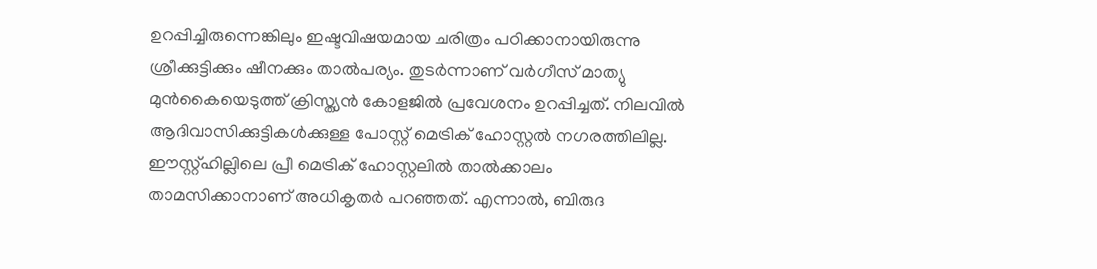ഉറപ്പിച്ചിരുന്നെങ്കിലും ഇഷ്ടവിഷയമായ ചരിത്രം പഠിക്കാനായിരുന്നു ശ്രീക്കുട്ടിക്കും ഷീനക്കും താൽപര്യം. തുടർന്നാണ് വർഗീസ് മാത്യു മുൻകൈയെടുത്ത് ക്രിസ്ത്യൻ കോളജിൽ പ്രവേശനം ഉറപ്പിച്ചത്. നിലവിൽ ആദിവാസിക്കുട്ടികൾക്കുള്ള പോസ്റ്റ് മെട്രിക് ഹോസ്റ്റൽ നഗരത്തിലില്ല. ഈസ്റ്റ്ഹില്ലിലെ പ്രീ മെട്രിക് ഹോസ്റ്റലിൽ താൽക്കാലം താമസിക്കാനാണ് അധികൃതർ പറഞ്ഞത്. എന്നാൽ, ബിരുദ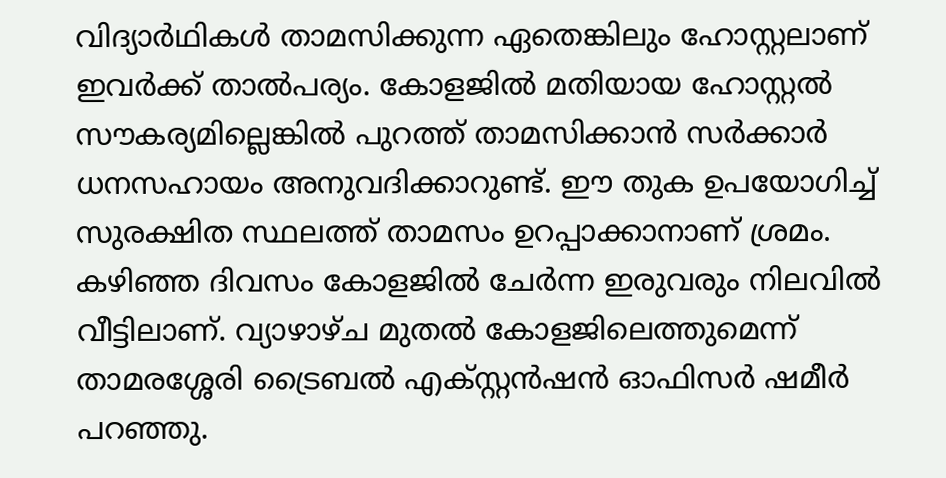വിദ്യാർഥികൾ താമസിക്കുന്ന ഏതെങ്കിലും ഹോസ്റ്റലാണ് ഇവർക്ക് താൽപര്യം. കോളജിൽ മതിയായ ഹോസ്റ്റൽ സൗകര്യമില്ലെങ്കിൽ പുറത്ത് താമസിക്കാൻ സർക്കാർ ധനസഹായം അനുവദിക്കാറുണ്ട്. ഈ തുക ഉപയോഗിച്ച് സുരക്ഷിത സ്ഥലത്ത് താമസം ഉറപ്പാക്കാനാണ് ശ്രമം. കഴിഞ്ഞ ദിവസം കോളജിൽ ചേർന്ന ഇരുവരും നിലവിൽ വീട്ടിലാണ്. വ്യാഴാഴ്ച മുതൽ കോളജിലെത്തുമെന്ന് താമരശ്ശേരി ട്രൈബൽ എക്സ്റ്റൻഷൻ ഓഫിസർ ഷമീർ പറഞ്ഞു.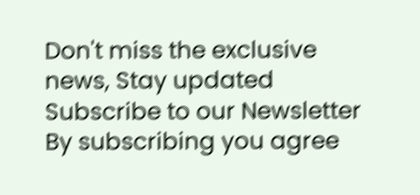Don't miss the exclusive news, Stay updated
Subscribe to our Newsletter
By subscribing you agree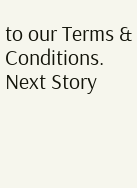to our Terms & Conditions.
Next Story